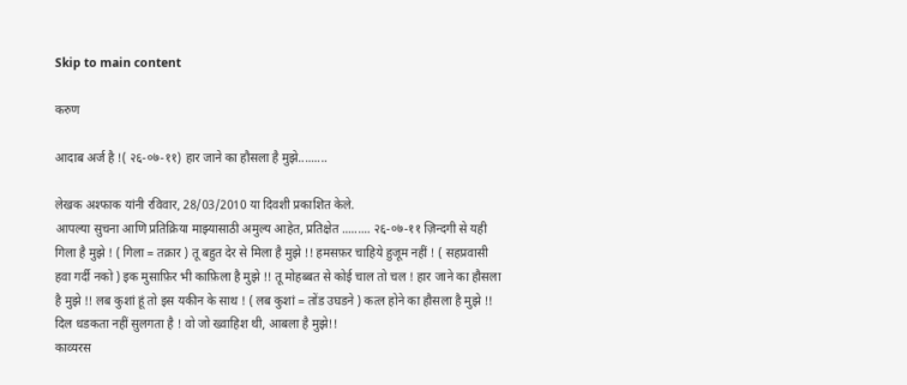Skip to main content

करुण

आदाब अर्ज है !( २६-०७-११) हार जाने का हौसला है मुझे.........

लेखक अश्फाक यांनी रविवार, 28/03/2010 या दिवशी प्रकाशित केले.
आपल्या सुचना आणि प्रतिक्रिया माझ्यासाठी अमुल्य आहेत, प्रतिक्षेत ......... २६-०७-११ ज़िन्दगी से यही गिला है मुझे ! ( गिला = तक्रार ) तू बहुत देर से मिला है मुझे !! हमसफ़र चाहिये हुजूम नहीं ! ( सहप्रवासी हवा गर्दी नको ) इक मुसाफ़िर भी काफ़िला है मुझे !! तू मोहब्बत से कोई चाल तो चल ! हार जाने का हौसला है मुझे !! लब कुशां हूं तो इस यकीन के साथ ! ( लब कुशां = तोंड उघडने ) कत्ल होने का हौसला है मुझे !! दिल धडकता नहीं सुलगता है ! वो जो ख्वाहिश थी, आबला है मुझे!!
काव्यरस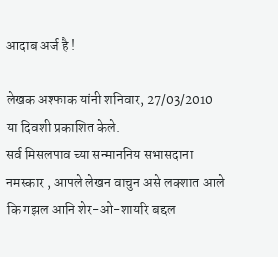आदाब अर्ज है !

लेखक अश्फाक यांनी शनिवार, 27/03/2010 या दिवशी प्रकाशित केले.
सर्व मिसलपाव च्या सन्माननिय सभासदाना नमस्कार , आपले लेखन वाचुन असे लक्शात आले कि गझल आनि शेर-ओ-शायरि बद्दल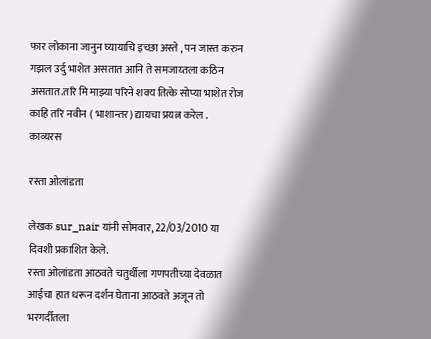फार लोकाना जानुन घ्यायाचि इच्छा अस्ते , पन जास्त करुन गझल उर्दु भाशेत असतात आनि ते समजाय्तला कठिन असतात.तरि मि माझ्या परिने शक्य तित्के सोप्या भाशेत रोज काहि तरि नवीन ( भाशान्तर) द्यायचा प्रयत्न करेल .
काव्यरस

रस्ता ओलांडता

लेखक sur_nair यांनी सोमवार, 22/03/2010 या दिवशी प्रकाशित केले.
रस्ता ओलांडता आठवते चतुर्थीला गणपतीच्या देवळात आईचा हात धरून दर्शन घेताना आठवते अजून तो भरगर्दीतला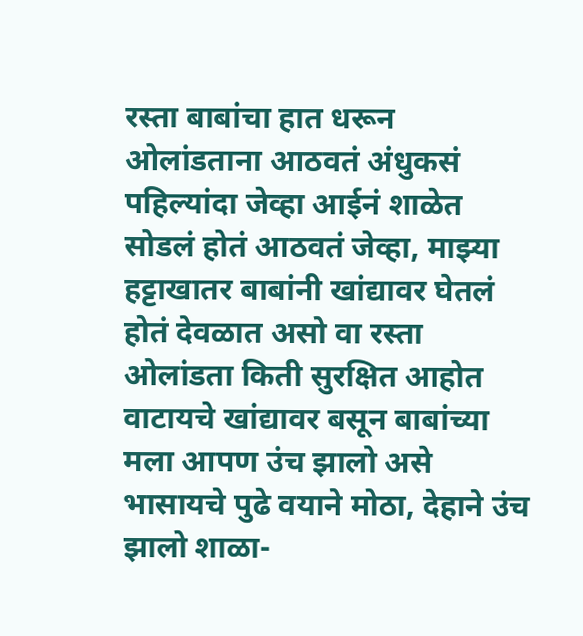रस्ता बाबांचा हात धरून ओलांडताना आठवतं अंधुकसं पहिल्यांदा जेव्हा आईनं शाळेत सोडलं होतं आठवतं जेव्हा, माझ्या हट्टाखातर बाबांनी खांद्यावर घेतलं होतं देवळात असो वा रस्ता ओलांडता किती सुरक्षित आहोत वाटायचे खांद्यावर बसून बाबांच्या मला आपण उंच झालो असे भासायचे पुढे वयाने मोठा, देहाने उंच झालो शाळा-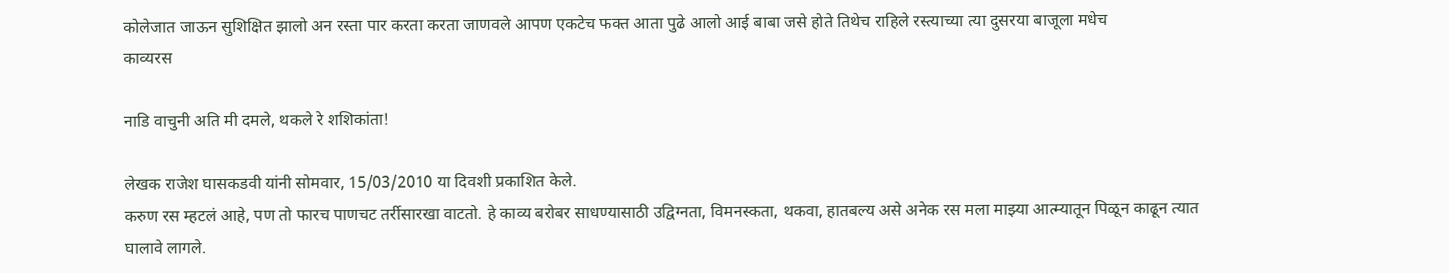कोलेजात जाऊन सुशिक्षित झालो अन रस्ता पार करता करता जाणवले आपण एकटेच फक्त आता पुढे आलो आई बाबा जसे होते तिथेच राहिले रस्त्याच्या त्या दुसरया बाजूला मधेच
काव्यरस

नाडि वाचुनी अति मी दमले, थकले रे शशिकांता!

लेखक राजेश घासकडवी यांनी सोमवार, 15/03/2010 या दिवशी प्रकाशित केले.
करुण रस म्हटलं आहे, पण तो फारच पाणचट तर्रीसारखा वाटतो. हे काव्य बरोबर साधण्यासाठी उद्विग्नता, विमनस्कता, थकवा, हातबल्य असे अनेक रस मला माझ्या आत्म्यातून पिळून काढून त्यात घालावे लागले.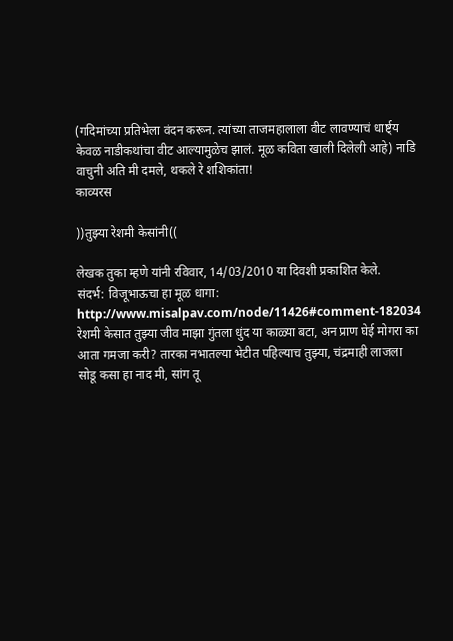(गदिमांच्या प्रतिभेला वंदन करून. त्यांच्या ताजमहालाला वीट लावण्याचं धार्ष्ट्य केवळ नाडीकथांचा वीट आल्यामुळेच झालं. मूळ कविता खाली दिलेली आहे) नाडि वाचुनी अति मी दमले, थकले रे शशिकांता!
काव्यरस

))तुझ्या रेशमी केसांनी((

लेखक तुका म्हणे यांनी रविवार, 14/03/2010 या दिवशी प्रकाशित केले.
संदर्भ: विजूभाऊचा हा मूळ धागा: http://www.misalpav.com/node/11426#comment-182034 रेशमी केसात तुझ्या जीव माझा गुंतला धुंद या काळ्या बटा, अन प्राण घेई मोगरा का आता गमजा करी? तारका नभातल्या भेटीत पहिल्याच तुझ्या, चंद्रमाही लाजला सोडू कसा हा नाद मी, सांग तू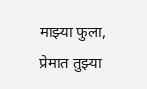माझ्या फुला, प्रेमात तुझ्या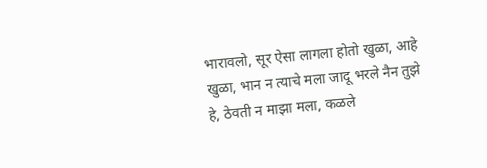भारावलो, सूर ऐसा लागला होतो खुळा, आहे खुळा, भान न त्याचे मला जादू भरले नैन तुझे हे, ठेवती न माझा मला, कळले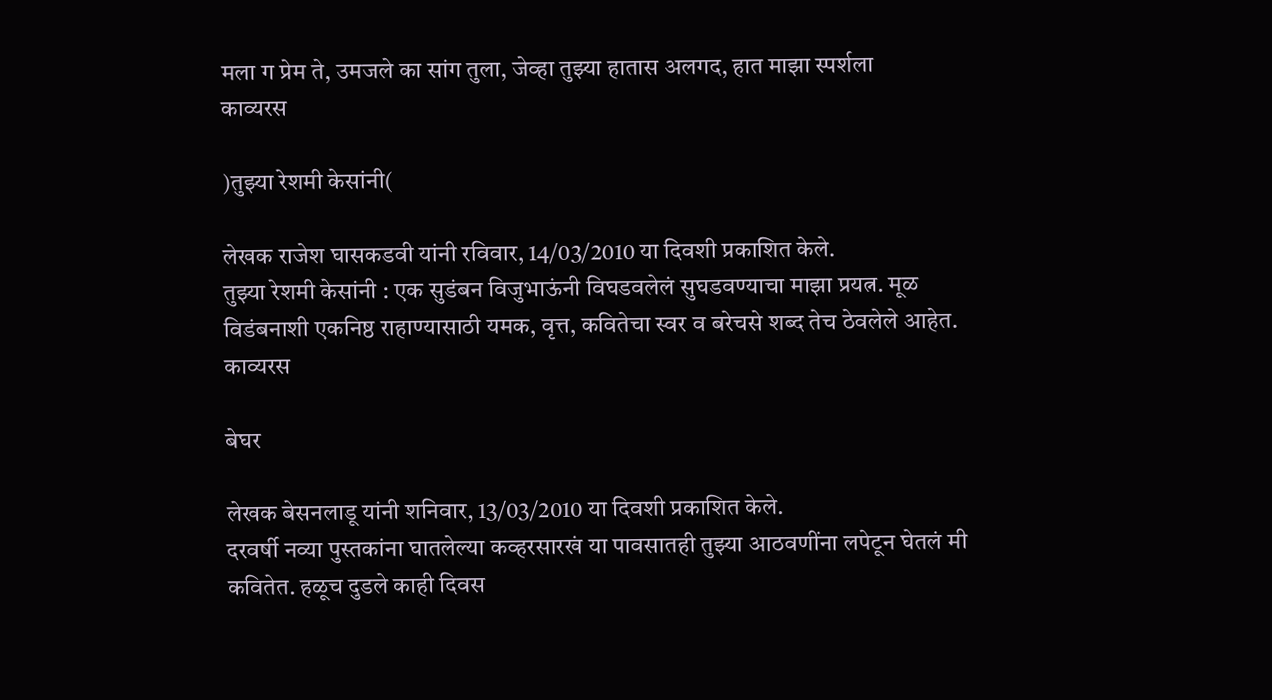मला ग प्रेम ते, उमजले का सांग तुला, जेव्हा तुझ्या हातास अलगद, हात माझा स्पर्शला
काव्यरस

)तुझ्या रेशमी केसांनी(

लेखक राजेश घासकडवी यांनी रविवार, 14/03/2010 या दिवशी प्रकाशित केले.
तुझ्या रेशमी केसांनी : एक सुडंबन विजुभाऊंनी विघडवलेलं सुघडवण्याचा माझा प्रयत्न. मूळ विडंबनाशी एकनिष्ठ राहाण्यासाठी यमक, वृत्त, कवितेचा स्वर व बरेचसे शब्द तेच ठेवलेले आहेत.
काव्यरस

बेघर

लेखक बेसनलाडू यांनी शनिवार, 13/03/2010 या दिवशी प्रकाशित केले.
दरवर्षी नव्या पुस्तकांना घातलेल्या कव्हरसारखं या पावसातही तुझ्या आठवणींना लपेटून घेतलं मी कवितेत. हळूच दुडले काही दिवस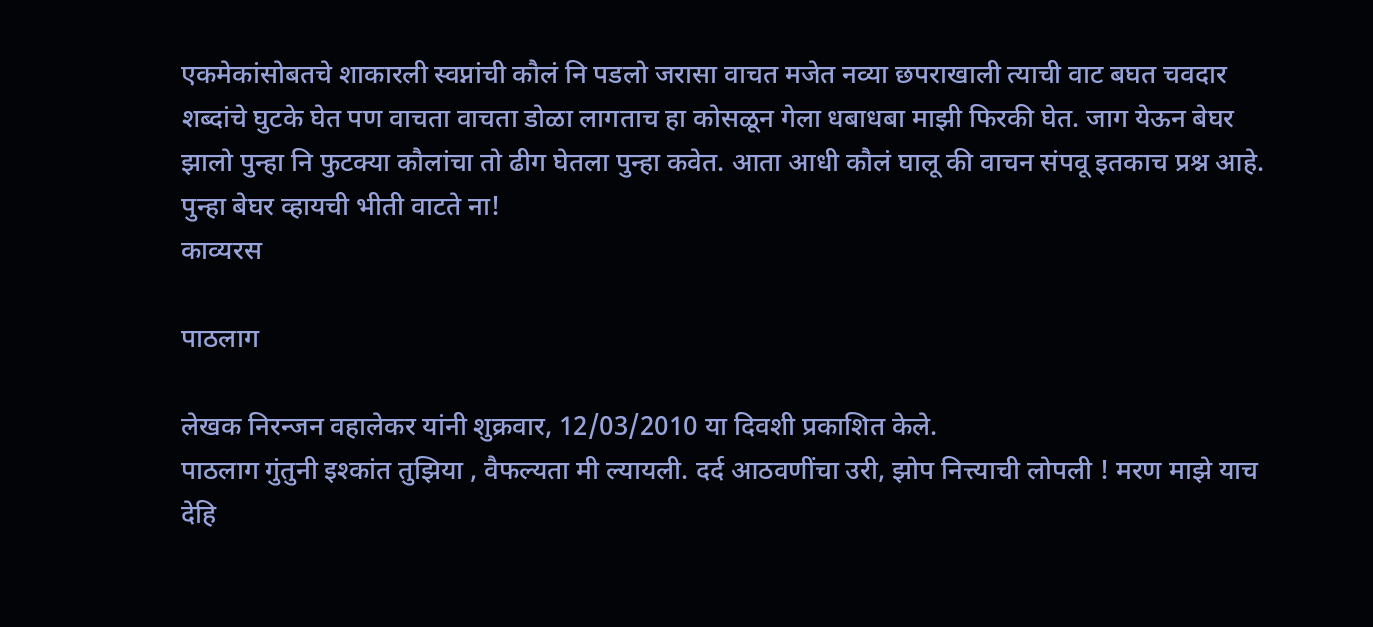एकमेकांसोबतचे शाकारली स्वप्नांची कौलं नि पडलो जरासा वाचत मजेत नव्या छपराखाली त्याची वाट बघत चवदार शब्दांचे घुटके घेत पण वाचता वाचता डोळा लागताच हा कोसळून गेला धबाधबा माझी फिरकी घेत. जाग येऊन बेघर झालो पुन्हा नि फुटक्या कौलांचा तो ढीग घेतला पुन्हा कवेत. आता आधी कौलं घालू की वाचन संपवू इतकाच प्रश्न आहे. पुन्हा बेघर व्हायची भीती वाटते ना!
काव्यरस

पाठलाग

लेखक निरन्जन वहालेकर यांनी शुक्रवार, 12/03/2010 या दिवशी प्रकाशित केले.
पाठलाग गुंतुनी इश्कांत तुझिया , वैफल्यता मी ल्यायली. दर्द आठवणींचा उरी, झोप नित्त्याची लोपली ! मरण माझे याच देहि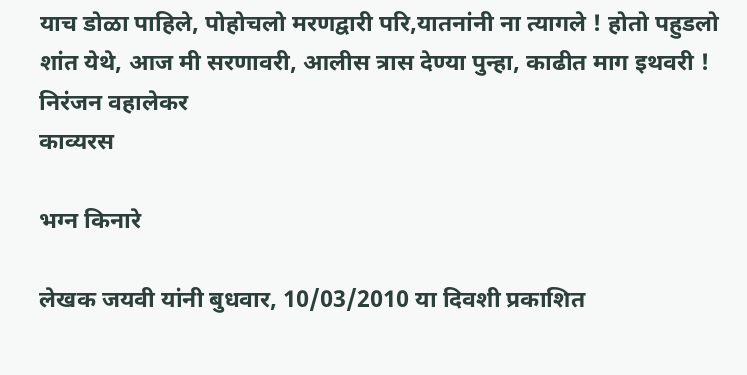याच डोळा पाहिले, पोहोचलो मरणद्वारी परि,यातनांनी ना त्यागले ! होतो पहुडलो शांत येथे, आज मी सरणावरी, आलीस त्रास देण्या पुन्हा, काढीत माग इथवरी ! निरंजन वहालेकर
काव्यरस

भग्न किनारे

लेखक जयवी यांनी बुधवार, 10/03/2010 या दिवशी प्रकाशित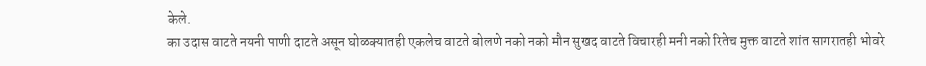केले.
का उदास वाटते नयनी पाणी दाटते असून घोळक्यातही एकलेच वाटते बोलणे नको नको मौन सुखद वाटते विचारही मनी नको रितेच मुक्त वाटते शांत सागरातही भोवरे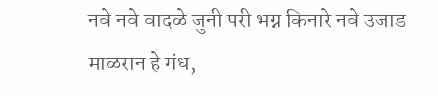नवे नवे वादळे जुनी परी भग्न किनारे नवे उजाड माळरान हे गंध,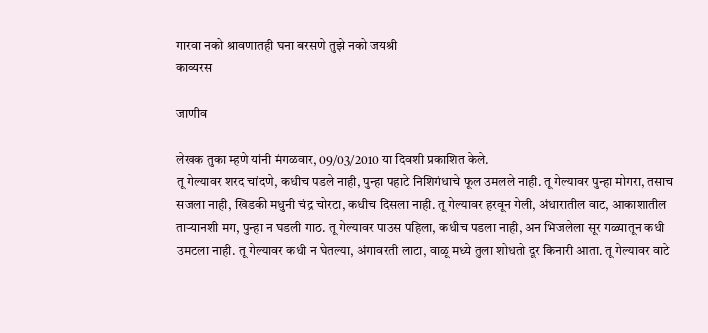गारवा नको श्रावणातही घना बरसणे तुझे नको जयश्री
काव्यरस

जाणीव

लेखक तुका म्हणे यांनी मंगळवार, 09/03/2010 या दिवशी प्रकाशित केले.
तू गेल्यावर शरद चांदणे, कधीच पडले नाही, पुन्हा पहाटे निशिगंधाचे फूल उमलले नाही. तू गेल्यावर पुन्हा मोगरा, तसाच सजला नाही, खिडकी मधुनी चंद्र चोरटा, कधीच दिसला नाही. तू गेल्यावर हरवून गेली, अंधारातील वाट, आकाशातील ताऱ्यानशी मग, पुन्हा न घडली गाठ. तू गेल्यावर पाउस पहिला, कधीच पडला नाही, अन भिजलेला सूर गळ्यातून कधी उमटला नाही. तू गेल्यावर कधी न घेतल्या, अंगावरती लाटा, वाळू मध्ये तुला शोधतो दूर किनारी आता. तू गेल्यावर वाटे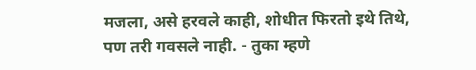मजला, असे हरवले काही, शोधीत फिरतो इथे तिथे, पण तरी गवसले नाही. - तुका म्हणे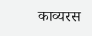काव्यरस